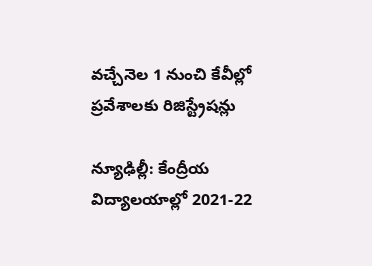వచ్చేనెల 1 నుంచి కేవీల్లో ప్రవేశాలకు రిజిస్ట్రేషన్లు

న్యూఢిల్లీ: కేంద్రీయ విద్యాలయాల్లో 2021-22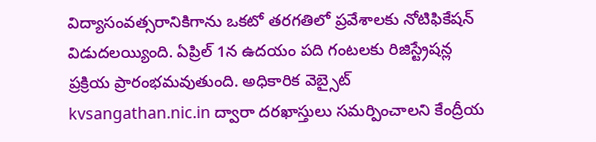విద్యాసంవత్సరానికిగాను ఒకటో తరగతిలో ప్రవేశాలకు నోటిఫికేషన్ విడుదలయ్యింది. ఏప్రిల్ 1న ఉదయం పది గంటలకు రిజిస్ట్రేషన్ల ప్రక్రియ ప్రారంభమవుతుంది. అధికారిక వెబ్సైట్ kvsangathan.nic.in ద్వారా దరఖాస్తులు సమర్పించాలని కేంద్రీయ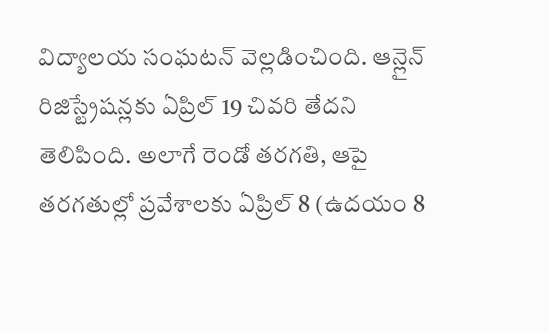విద్యాలయ సంఘటన్ వెల్లడించింది. ఆన్లైన్ రిజిస్ట్రేషన్లకు ఏప్రిల్ 19 చివరి తేదని తెలిపింది. అలాగే రెండో తరగతి, ఆపై తరగతుల్లో ప్రవేశాలకు ఏప్రిల్ 8 (ఉదయం 8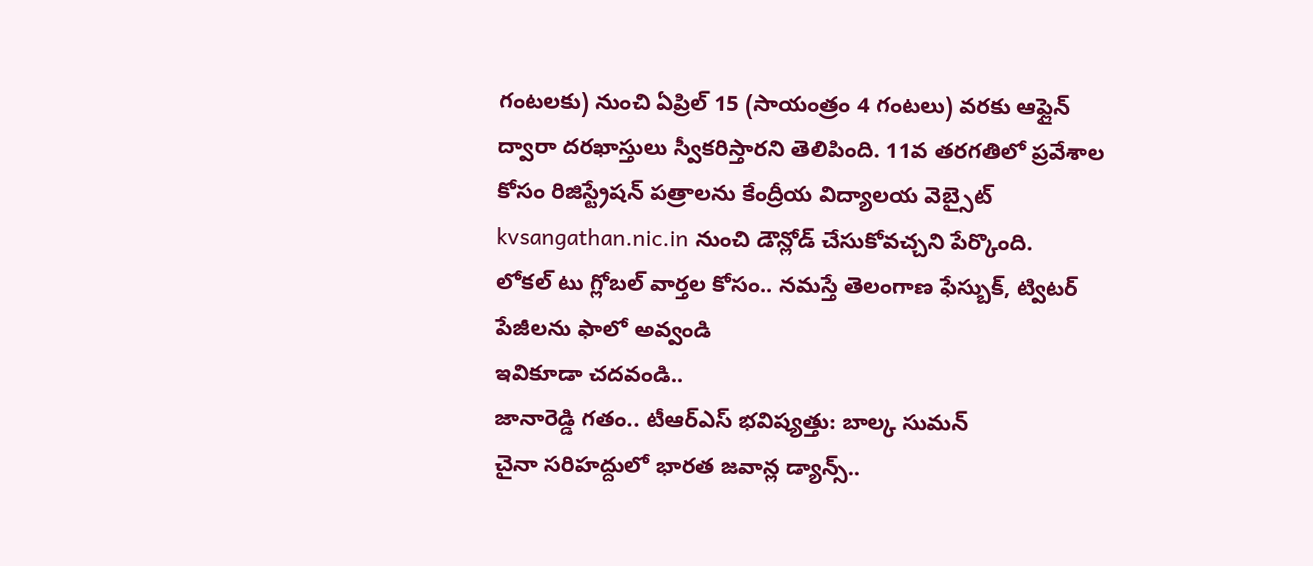గంటలకు) నుంచి ఏప్రిల్ 15 (సాయంత్రం 4 గంటలు) వరకు ఆఫ్లైన్ ద్వారా దరఖాస్తులు స్వీకరిస్తారని తెలిపింది. 11వ తరగతిలో ప్రవేశాల కోసం రిజిస్ట్రేషన్ పత్రాలను కేంద్రీయ విద్యాలయ వెబ్సైట్ kvsangathan.nic.in నుంచి డౌన్లోడ్ చేసుకోవచ్చని పేర్కొంది.
లోకల్ టు గ్లోబల్ వార్తల కోసం.. నమస్తే తెలంగాణ ఫేస్బుక్, ట్విటర్ పేజీలను ఫాలో అవ్వండి
ఇవికూడా చదవండి..
జానారెడ్డి గతం.. టీఆర్ఎస్ భవిష్యత్తు: బాల్క సుమన్
చైనా సరిహద్దులో భారత జవాన్ల డ్యాన్స్..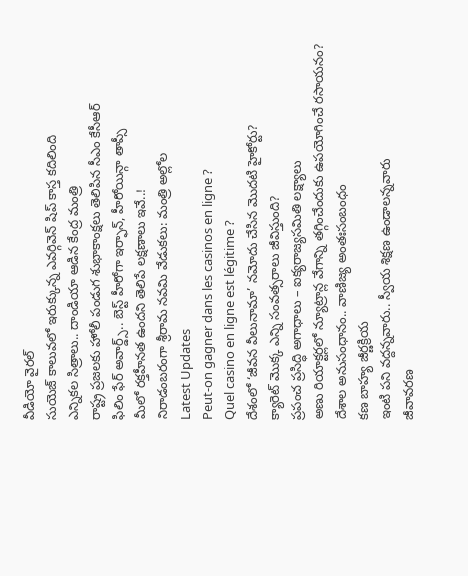వీడియో వైరల్
సుయెజ్ కాలువలో ఇరుక్కున్న ఎవర్గివెన్ షిప్ కాస్త కదిలింది
ఎన్నికల సిత్రాలు.. దాండియా ఆడిన కేంద్ర మంత్రి
రాష్ట్ర ప్రజలకు హోలీ పండుగ శుభాకాంక్షలు తెలిపిన సీఎం కేసీఆర్
ఫిలిం ఫేర్ అవార్డ్స్.. బెస్ట్ హీరోగా ఇర్ఫాన్, హీరోయిన్గా తాప్సీ
మీలో రక్తహీనత ఉందని తెలిపే లక్షణాలు ఇవే..!
నిరాడంబరంగా శ్రీరామ నవమి వేడుకలు: మంత్రి అల్లోల
Latest Updates
Peut-on gagner dans les casinos en ligne ?
Quel casino en ligne est légitime ?
దేశంలో ‘జీవన వీలునామా’ నమోదు చేసిన మొదటి హైకోర్టు?
క్యారెట్ మొక్క ఎన్ని సంవత్సరాలు జీవిస్తుంది?
ప్రపంచ ప్రసిద్ధి అగాధాలు – ఐక్యరాజ్యసమితి లక్ష్యాలు
అణు రియాక్టర్లలో న్యూట్రాన్ల వేగాన్ని తగ్గించేందుకు ఉపయోగించే రసాయనం?
దేశాల అనుసంధానం.. వాణిజ్య అంతఃసంబంధం
కణ బాహ్య జీర్ణక్రియ
ఇంటి పని వద్దన్నవారు.. స్వీయ శిక్షణ ఉండాలన్నవారు
జీవావరణ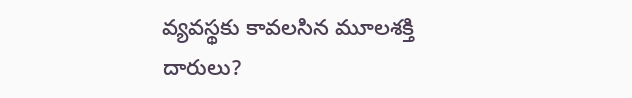వ్యవస్థకు కావలసిన మూలశక్తి దారులు?